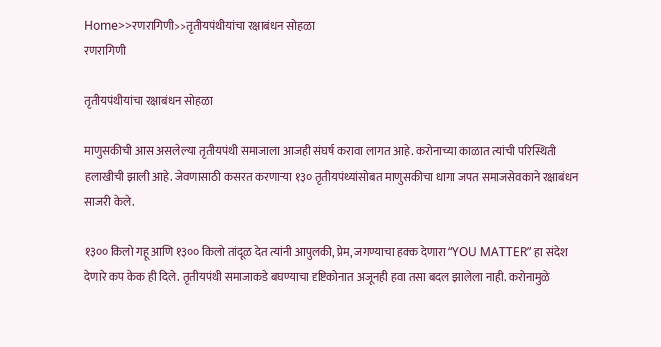Home>>रणरागिणी>>तृतीयपंथीयांचा रक्षाबंधन सोहळा
रणरागिणी

तृतीयपंथीयांचा रक्षाबंधन सोहळा

माणुसकीची आस असलेल्या तृतीयपंथी समाजाला आजही संघर्ष करावा लागत आहे. करोनाच्या काळात त्यांची परिस्थिती हलाखीची झाली आहे. जेवणासाठी कसरत करणाऱ्या १३० तृतीयपंथ्यांसोबत माणुसकीचा धागा जपत समाजसेवकाने रक्षाबंधन साजरी केले.

१३०० किलो गहू आणि १३०० किलो तांदूळ देत त्यांनी आपुलकी, प्रेम, जगण्याचा हक्क देणारा “YOU MATTER” हा संदेश देणारे कप केक ही दिले. तृतीयपंथी समाजाकडे बघण्याचा दृष्टिकोनात अजूनही हवा तसा बदल झालेला नाही. करोनामुळे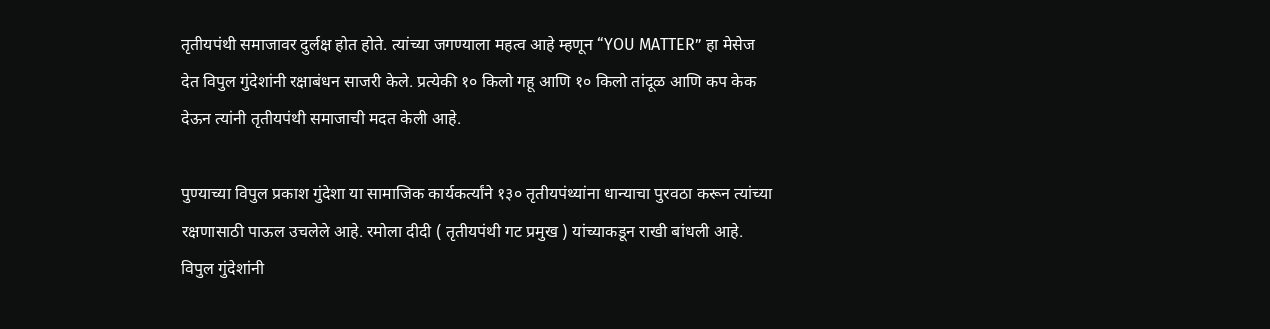तृतीयपंथी समाजावर दुर्लक्ष होत होते. त्यांच्या जगण्याला महत्व आहे म्हणून “YOU MATTER” हा मेसेज देत विपुल गुंदेशांनी रक्षाबंधन साजरी केले. प्रत्येकी १० किलो गहू आणि १० किलो तांदूळ आणि कप केक देऊन त्यांनी तृतीयपंथी समाजाची मदत केली आहे.

पुण्याच्या विपुल प्रकाश गुंदेशा या सामाजिक कार्यकर्त्यांने १३० तृतीयपंथ्यांना धान्याचा पुरवठा करून त्यांच्या रक्षणासाठी पाऊल उचलेले आहे. रमोला दीदी ( तृतीयपंथी गट प्रमुख ) यांच्याकडून राखी बांधली आहे. विपुल गुंदेशांनी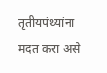तृतीयपंथ्यांना मदत करा असे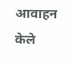आवाहन केले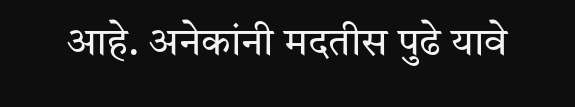आहे. अनेकांनी मदतीस पुढे यावे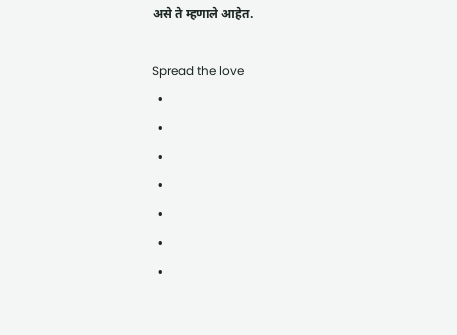असे ते म्हणाले आहेत.

Spread the love
  •
  •
  •
  •
  •
  •
  •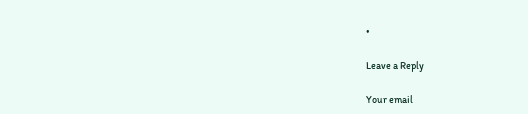•

Leave a Reply

Your email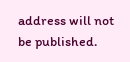address will not be published.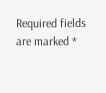Required fields are marked *